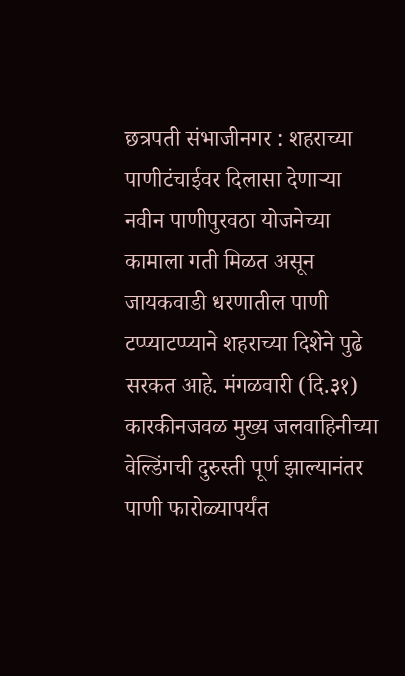छत्रपती संभाजीनगर : शहराच्या पाणीटंचाईवर दिलासा देणाऱ्या नवीन पाणीपुरवठा योजनेच्या कामाला गती मिळत असून जायकवाडी धरणातील पाणी टप्प्याटप्प्याने शहराच्या दिशेने पुढे सरकत आहे. मंगळवारी (दि.३१) कारकीनजवळ मुख्य जलवाहिनीच्या वेल्डिंगची दुरुस्ती पूर्ण झाल्यानंतर पाणी फारोळ्यापर्यंत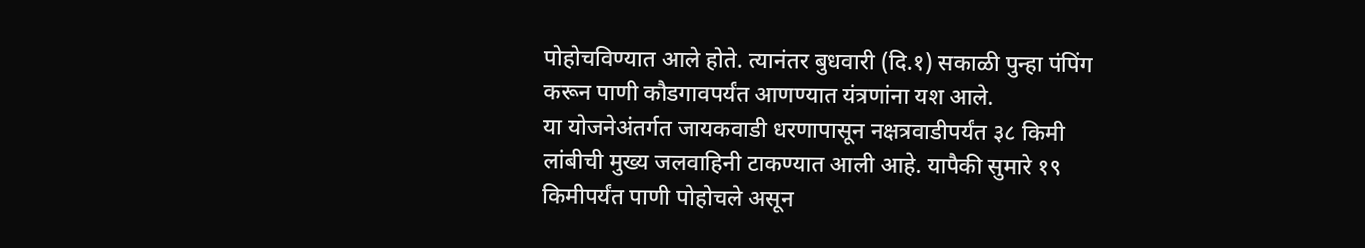पोहोचविण्यात आले होते. त्यानंतर बुधवारी (दि.१) सकाळी पुन्हा पंपिंग करून पाणी कौडगावपर्यंत आणण्यात यंत्रणांना यश आले.
या योजनेअंतर्गत जायकवाडी धरणापासून नक्षत्रवाडीपर्यंत ३८ किमी लांबीची मुख्य जलवाहिनी टाकण्यात आली आहे. यापैकी सुमारे १९ किमीपर्यंत पाणी पोहोचले असून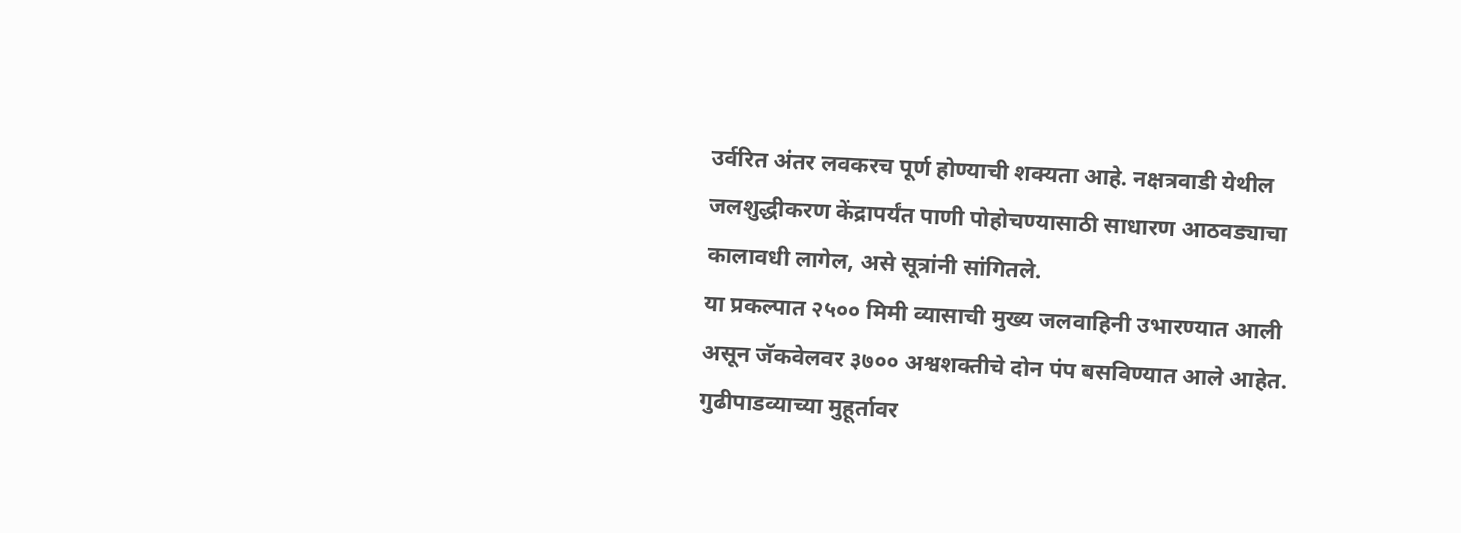उर्वरित अंतर लवकरच पूर्ण होण्याची शक्यता आहे. नक्षत्रवाडी येथील जलशुद्धीकरण केंद्रापर्यंत पाणी पोहोचण्यासाठी साधारण आठवड्याचा कालावधी लागेल, असे सूत्रांनी सांगितले.
या प्रकल्पात २५०० मिमी व्यासाची मुख्य जलवाहिनी उभारण्यात आली असून जॅकवेलवर ३७०० अश्वशक्तीचे दोन पंप बसविण्यात आले आहेत. गुढीपाडव्याच्या मुहूर्तावर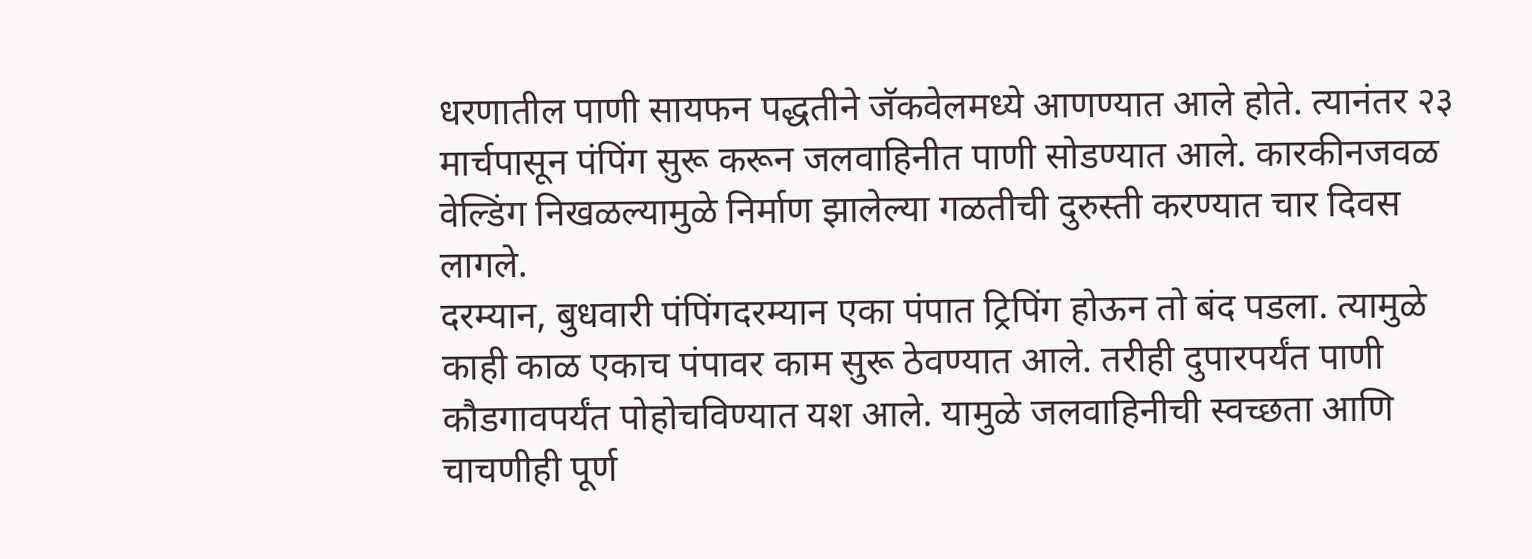धरणातील पाणी सायफन पद्धतीने जॅकवेलमध्ये आणण्यात आले होते. त्यानंतर २३ मार्चपासून पंपिंग सुरू करून जलवाहिनीत पाणी सोडण्यात आले. कारकीनजवळ वेल्डिंग निखळल्यामुळे निर्माण झालेल्या गळतीची दुरुस्ती करण्यात चार दिवस लागले.
दरम्यान, बुधवारी पंपिंगदरम्यान एका पंपात ट्रिपिंग होऊन तो बंद पडला. त्यामुळे काही काळ एकाच पंपावर काम सुरू ठेवण्यात आले. तरीही दुपारपर्यंत पाणी कौडगावपर्यंत पोहोचविण्यात यश आले. यामुळे जलवाहिनीची स्वच्छता आणि चाचणीही पूर्ण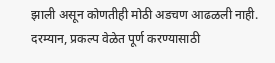झाली असून कोणतीही मोठी अडचण आढळली नाही.
दरम्यान, प्रकल्प वेळेत पूर्ण करण्यासाठी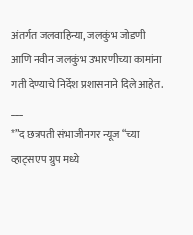अंतर्गत जलवाहिन्या, जलकुंभ जोडणी आणि नवीन जलकुंभ उभारणीच्या कामांना गती देण्याचे निर्देश प्रशासनाने दिले आहेत.
___
*”द छत्रपती संभाजीनगर न्यूज “च्या व्हाट्सएप ग्रुप मध्ये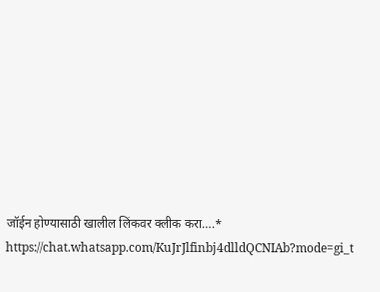जॉईन होण्यासाठी खालील लिंकवर क्लीक करा….*
https://chat.whatsapp.com/KuJrJlfinbj4dlldQCNIAb?mode=gi_t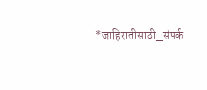*जाहिरातीसाठी_संपर्क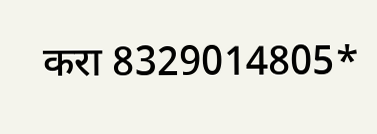करा 8329014805*